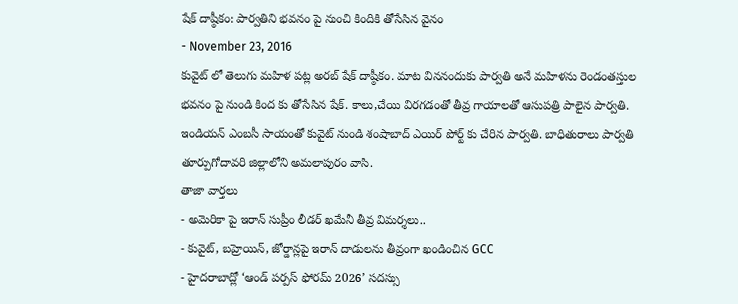షేక్ దాష్ఠీకం: పార్వతిని భవనం పై నుంచి కిందికి తోసేసిన వైనం
- November 23, 2016
కువైట్ లో తెలుగు మహిళ పట్ల అరబ్ షేక్ దాష్ఠీకం. మాట విననందుకు పార్వతి అనే మహిళను రెండంతస్తుల భవనం పై నుండి కింద కు తోసేసిన షేక్. కాలు,చేయి విరగడంతో తీవ్ర గాయాలతో ఆసుపత్రి పాలైన పార్వతి. ఇండియన్ ఎంబసీ సాయంతో కువైట్ నుండి శంషాబాద్ ఎయిర్ పోర్ట్ కు చేరిన పార్వతి. బాధితురాలు పార్వతి తూర్పుగోదావరి జిల్లాలోని అమలాపురం వాసి.
తాజా వార్తలు
- అమెరికా పై ఇరాన్ సుప్రీం లీడర్ ఖమేనీ తీవ్ర విమర్శలు..
- కువైట్, బహ్రెయిన్, జోర్డాన్లపై ఇరాన్ దాడులను తీవ్రంగా ఖండించిన GCC
- హైదరాబాద్లో ‘ఆండ్ పర్పస్ ఫోరమ్ 2026’ సదస్సు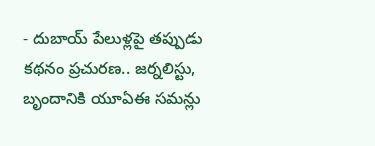- దుబాయ్ పేలుళ్లపై తప్పుడు కథనం ప్రచురణ.. జర్నలిస్టు, బృందానికి యూఏఈ సమన్లు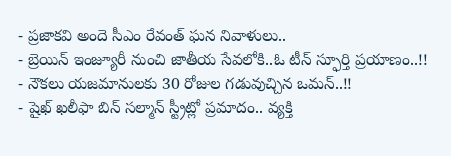- ప్రజాకవి అందె సీఎం రేవంత్ ఘన నివాళులు..
- బ్రెయిన్ ఇంజ్యూరీ నుంచి జాతీయ సేవలోకి..ఓ టీన్ స్ఫూర్తి ప్రయాణం..!!
- నౌకలు యజమానులకు 30 రోజుల గడువుచ్చిన ఒమన్..!!
- షైఖ్ ఖలీఫా బిన్ సల్మాన్ స్ట్రీట్లో ప్రమాదం.. వ్యక్తి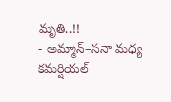మృతి..!!
- అమ్మాన్–సనా మధ్య కమర్షియల్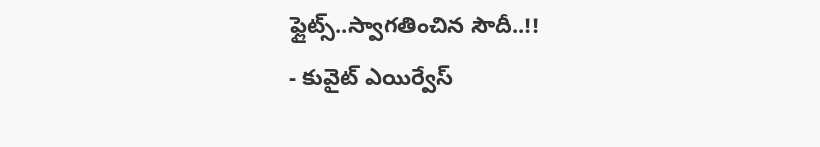ఫ్లైట్స్..స్వాగతించిన సౌదీ..!!
- కువైట్ ఎయిర్వేస్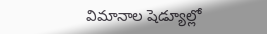విమానాల షెడ్యూల్లో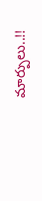మార్పులు..!!